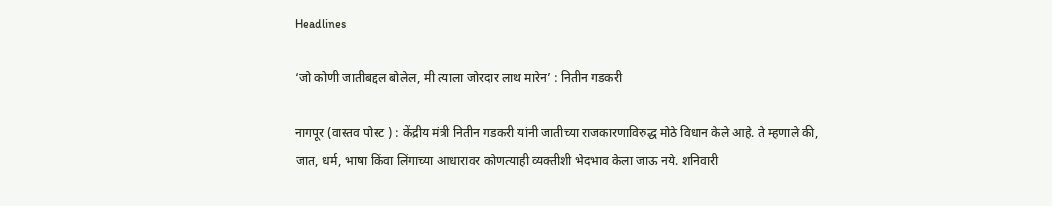Headlines

‘जो कोणी जातीबद्दल बोलेल, मी त्याला जोरदार लाथ मारेन’ : नितीन गडकरी

नागपूर (वास्तव पोस्ट ) : केंद्रीय मंत्री नितीन गडकरी यांनी जातीच्या राजकारणाविरुद्ध मोठे विधान केले आहे. ते म्हणाले की, जात, धर्म, भाषा किंवा लिंगाच्या आधारावर कोणत्याही व्यक्तीशी भेदभाव केला जाऊ नये. शनिवारी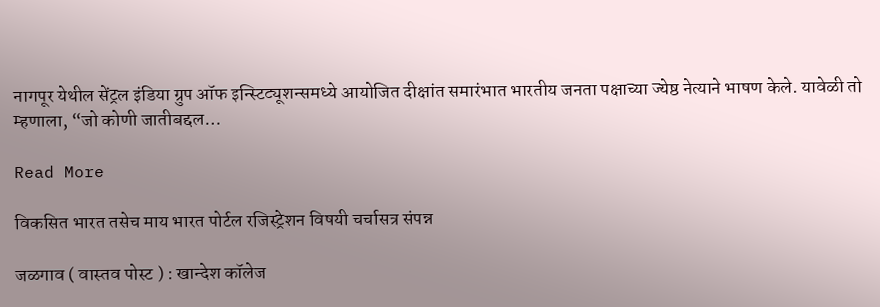नागपूर येथील सेंट्रल इंडिया ग्रुप ऑफ इन्स्टिट्यूशन्समध्ये आयोजित दीक्षांत समारंभात भारतीय जनता पक्षाच्या ज्येष्ठ नेत्याने भाषण केले. यावेळी तो म्हणाला, “जो कोणी जातीबद्दल…

Read More

विकसित भारत तसेच माय भारत पोर्टल रजिस्ट्रेशन विषयी चर्चासत्र संपन्न

जळगाव ( वास्तव पोस्ट ) : खान्देश कॉलेज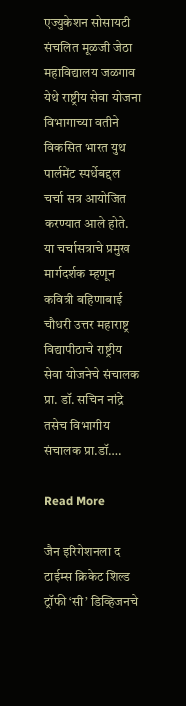एज्युकेशन सोसायटी संचलित मूळजी जेठा महाविद्यालय जळगाव येथे राष्ट्रीय सेवा योजना विभागाच्या वतीने विकसित भारत युथ पार्लमेंट स्पर्धेबद्दल चर्चा सत्र आयोजित करण्यात आले होते. या चर्चासत्राचे प्रमुख मार्गदर्शक म्हणून कवित्री बहिणाबाई चौधरी उत्तर महाराष्ट्र विद्यापीठाचे राष्ट्रीय सेवा योजनेचे संचालक प्रा. डॉ. सचिन नांद्रे तसेच विभागीय संचालक प्रा.डॉ….

Read More

जैन इरिगेशनला द टाईम्स क्रिकेट शिल्ड ट्रॉफी ‘सी’ डिव्हिजनचे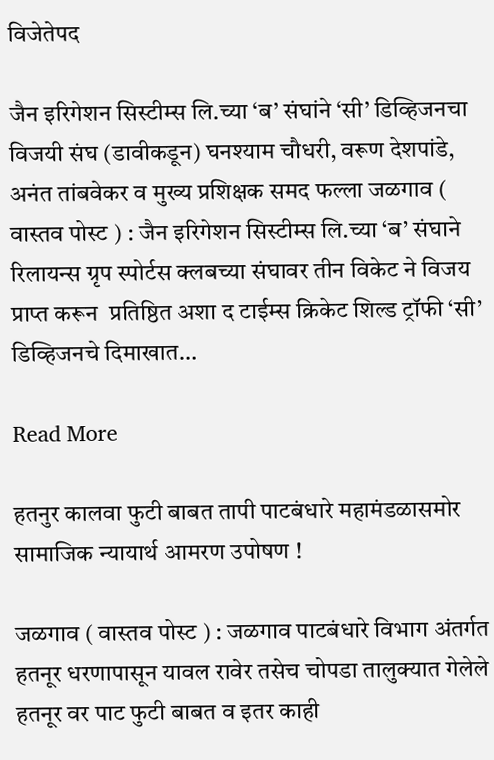विजेतेपद

जैन इरिगेशन सिस्टीम्स लि.च्या ‘ब’ संघांने ‘सी’ डिव्हिजनचा विजयी संघ (डावीकडून) घनश्याम चौधरी, वरूण देशपांडे, अनंत तांबवेकर व मुख्य प्रशिक्षक समद फल्ला जळगाव ( वास्तव पोस्ट ) : जैन इरिगेशन सिस्टीम्स लि.च्या ‘ब’ संघाने रिलायन्स ग्रृप स्पोर्टस क्लबच्या संघावर तीन विकेट ने विजय प्राप्त करून  प्रतिष्ठित अशा द टाईम्स क्रिकेट शिल्ड ट्रॉफी ‘सी’ डिव्हिजनचे दिमाखात…

Read More

हतनुर कालवा फुटी बाबत तापी पाटबंधारे महामंडळासमोर सामाजिक न्यायार्थ आमरण उपोषण !

जळगाव ( वास्तव पोस्ट ) : जळगाव पाटबंधारे विभाग अंतर्गत हतनूर धरणापासून यावल रावेर तसेच चोपडा तालुक्यात गेलेले हतनूर वर पाट फुटी बाबत व इतर काही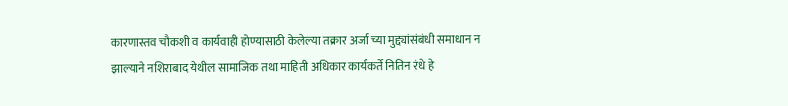कारणास्तव चौकशी व कार्यवाही होण्यासाठी केलेल्या तक्रार अर्जा च्या मुद्द्यांसंबंधी समाधान न झाल्याने नशिराबाद येथील सामाजिक तथा माहिती अधिकार कार्यकर्ते नितिन रंधे हे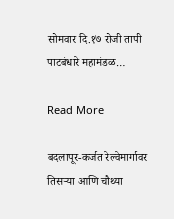सोमवार दि.१७ रोजी तापी पाटबंधारे महामंडळ…

Read More

बदलापूर-कर्जत रेल्वेमार्गावर तिसऱ्या आणि चौथ्या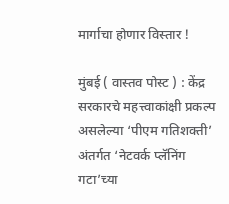मार्गाचा होणार विस्तार !

मुंबई ( वास्तव पोस्ट ) : केंद्र सरकारचे महत्त्वाकांक्षी प्रकल्प असलेल्या ‘पीएम गतिशक्ती’ अंतर्गत ‘नेटवर्क प्लॅनिंग गटा’च्या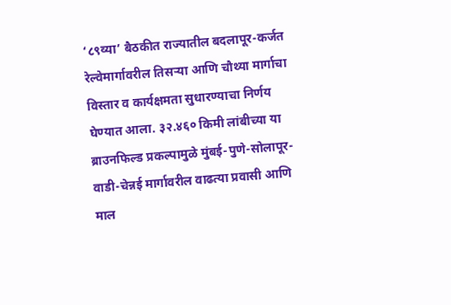‘८९व्या’ बैठकीत राज्यातील बदलापूर-कर्जत रेल्वेमार्गावरील तिसऱ्या आणि चौथ्या मार्गाचा विस्तार व कार्यक्षमता सुधारण्याचा निर्णय घेण्यात आला. ३२.४६० किमी लांबीच्या या ब्राउनफिल्ड प्रकल्पामुळे मुंबई-पुणे-सोलापूर-वाडी-चेन्नई मार्गावरील वाढत्या प्रवासी आणि माल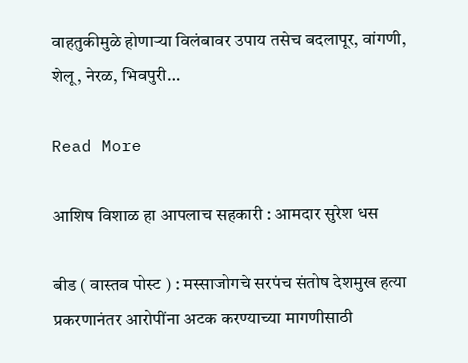वाहतुकीमुळे होणाऱ्या विलंबावर उपाय तसेच बदलापूर, वांगणी, शेलू, नेरळ, भिवपुरी…

Read More

आशिष विशाळ हा आपलाच सहकारी : आमदार सुरेश धस

बीड ( वास्तव पोस्ट ) : मस्साजोगचे सरपंच संतोष देशमुख हत्या प्रकरणानंतर आरोपींना अटक करण्याच्या मागणीसाठी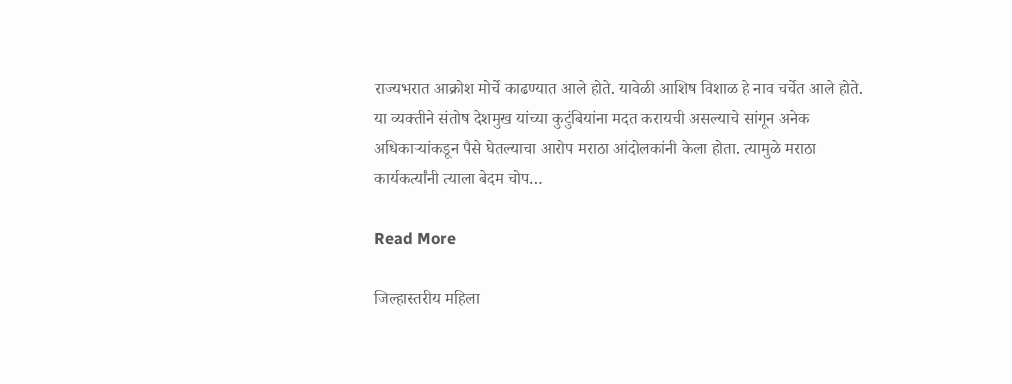राज्यभरात आक्रोश मोर्चे काढण्यात आले होते. यावेळी आशिष विशाळ हे नाव चर्चेत आले होते. या व्यक्तीने संतोष देशमुख यांच्या कुटुंबियांना मदत करायची असल्याचे सांगून अनेक अधिकाऱ्यांकडून पैसे घेतल्याचा आरोप मराठा आंदोलकांनी केला होता. त्यामुळे मराठा कार्यकर्त्यांनी त्याला बेदम चोप…

Read More

जिल्हास्तरीय महिला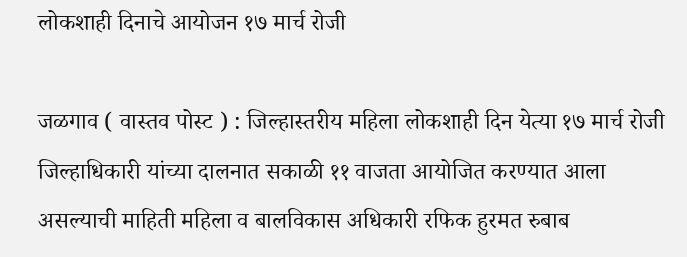लोकशाही दिनाचे आयोजन १७ मार्च रोजी

जळगाव ( वास्तव पोस्ट ) : जिल्हास्तरीय महिला लोकशाही दिन येत्या १७ मार्च रोजी जिल्हाधिकारी यांच्या दालनात सकाळी ११ वाजता आयोजित करण्यात आला असल्याची माहिती महिला व बालविकास अधिकारी रफिक हुरमत रुबाब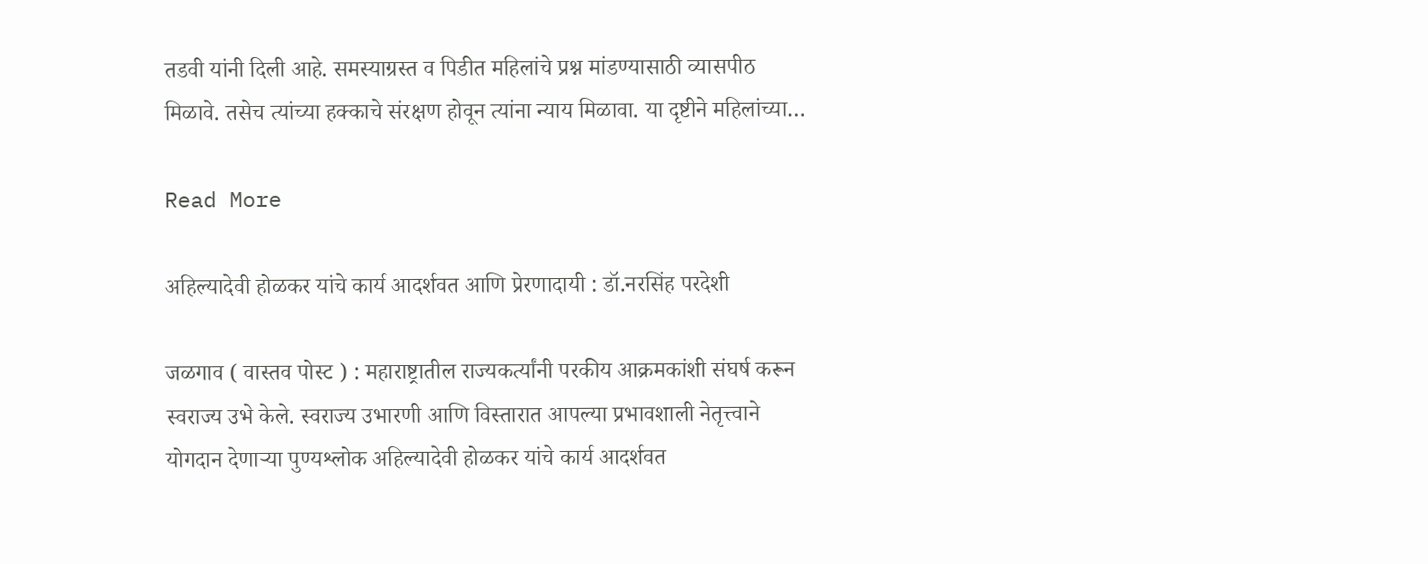तडवी यांनी दिली आहे. समस्याग्रस्त व पिडीत महिलांचे प्रश्न मांडण्यासाठी व्यासपीठ मिळावे. तसेच त्यांच्या हक्काचे संरक्षण होवून त्यांना न्याय मिळावा. या दृष्टीने महिलांच्या…

Read More

अहिल्यादेवी होळकर यांचे कार्य आदर्शवत आणि प्रेरणादायी : डॉ.नरसिंह परदेशी

जळगाव ( वास्तव पोस्ट ) : महाराष्ट्रातील राज्यकर्त्यांनी परकीय आक्रमकांशी संघर्ष करून स्वराज्य उभे केले. स्वराज्य उभारणी आणि विस्तारात आपल्या प्रभावशाली नेतृत्त्वाने योगदान देणाऱ्या पुण्यश्लोक अहिल्यादेवी होळकर यांचे कार्य आदर्शवत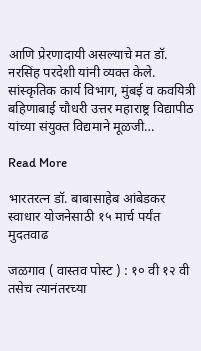आणि प्रेरणादायी असल्याचे मत डॉ. नरसिंह परदेशी यांनी व्यक्त केले. सांस्कृतिक कार्य विभाग, मुंबई व कवयित्री बहिणाबाई चौधरी उत्तर महाराष्ट्र विद्यापीठ  यांच्या संयुक्त विद्यमाने मूळजी…

Read More

भारतरत्न डॉ. बाबासाहेब आंबेडकर स्वाधार योजनेसाठी १५ मार्च पर्यंत मुदतवाढ

जळगाव ( वास्तव पोस्ट ) : १० वी १२ वी तसेच त्यानंतरच्या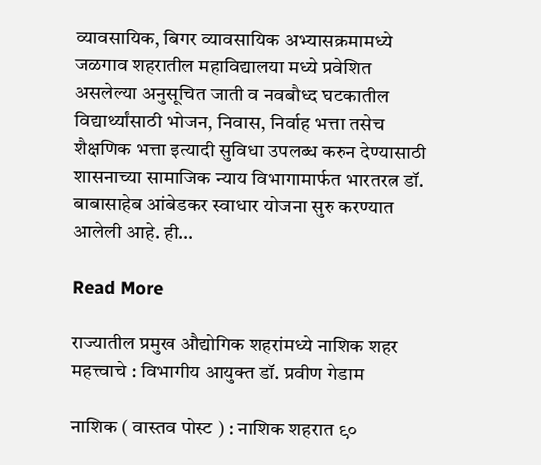व्यावसायिक, बिगर व्यावसायिक अभ्यासक्रमामध्ये जळगाव शहरातील महाविद्यालया मध्ये प्रवेशित असलेल्या अनुसूचित जाती व नवबौध्द घटकातील विद्यार्थ्यांसाठी भोजन, निवास, निर्वाह भत्ता तसेच शैक्षणिक भत्ता इत्यादी सुविधा उपलब्ध करुन देण्यासाठी शासनाच्या सामाजिक न्याय विभागामार्फत भारतरत्न डॉ. बाबासाहेब आंबेडकर स्वाधार योजना सुरु करण्यात आलेली आहे. ही…

Read More

राज्यातील प्रमुख औद्योगिक शहरांमध्ये नाशिक शहर महत्त्वाचे : विभागीय आयुक्त डॉ. प्रवीण गेडाम

नाशिक ( वास्तव पोस्ट ) : नाशिक शहरात ९०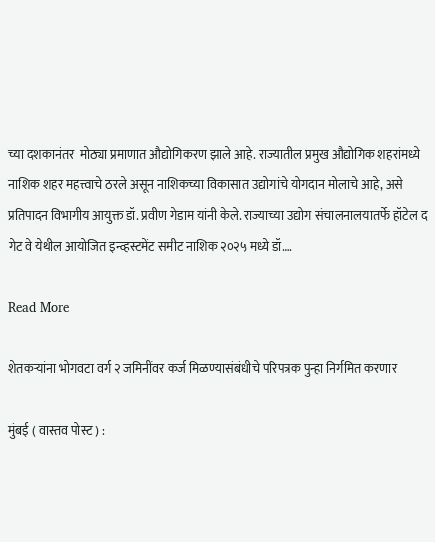च्या दशकानंतर  मोठ्या प्रमाणात औद्योगिकरण झाले आहे. राज्यातील प्रमुख औद्योगिक शहरांमध्ये नाशिक शहर महत्त्वाचे ठरले असून नाशिकच्या विकासात उद्योगांचे योगदान मोलाचे आहे, असे प्रतिपादन विभागीय आयुक्त डॉ. प्रवीण गेडाम यांनी केले. राज्याच्या उद्योग संचालनालयातर्फे हॉटेल द गेट वे येथील आयोजित इन्व्हस्टमेंट समीट नाशिक २०२५ मध्ये डॉ….

Read More

शेतकऱ्यांना भोगवटा वर्ग २ जमिनींवर कर्ज मिळण्यासंबंधीचे परिपत्रक पुन्हा निर्गमित करणार

मुंबई ( वास्तव पोस्ट ) :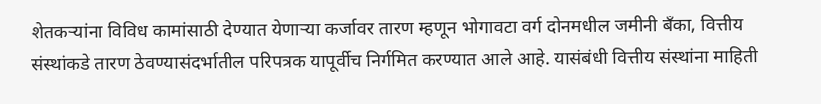शेतकऱ्यांना विविध कामांसाठी देण्यात येणाऱ्या कर्जावर तारण म्हणून भोगावटा वर्ग दोनमधील जमीनी बँका, वित्तीय संस्थांकडे तारण ठेवण्यासंदर्भातील परिपत्रक यापूर्वीच निर्गमित करण्यात आले आहे. यासंबंधी वित्तीय संस्थांना माहिती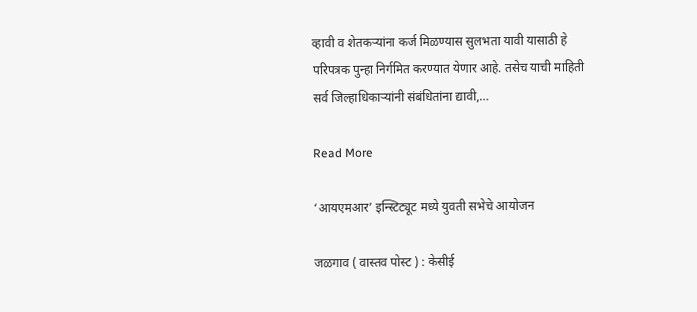व्हावी व शेतकऱ्यांना कर्ज मिळण्यास सुलभता यावी यासाठी हे परिपत्रक पुन्हा निर्गमित करण्यात येणार आहे. तसेच याची माहिती सर्व जिल्हाधिकाऱ्यांनी संबंधितांना द्यावी,…

Read More

‘आयएमआर’ इन्स्टिट्यूट मध्ये युवती सभेचे आयोजन

जळगाव ( वास्तव पोस्ट ) : केसीई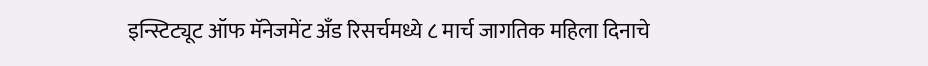इन्स्टिट्यूट ऑफ मॅनेजमेंट अँड रिसर्चमध्ये ८ मार्च जागतिक महिला दिनाचे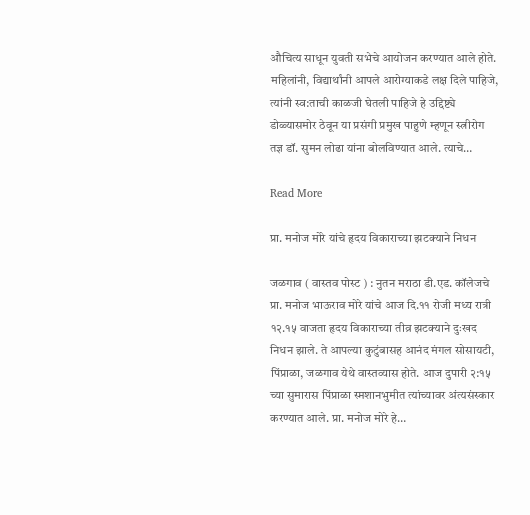औचित्य साधून युवती सभेचे आयोजन करण्यात आले होते. महिलांनी, विद्यार्थांनी आपले आरोग्याकडे लक्ष दिले पाहिजे, त्यांनी स्व:ताची काळजी घेतली पाहिजे हे उद्दिष्ट्ये डोळ्यासमोर ठेवून या प्रसंगी प्रमुख पाहुणे म्हणून स्त्रीरोग तज्ञ डॉ. सुमन लोढा यांना बोलविण्यात आले. त्याचे…

Read More

प्रा. मनोज मोरे यांचे हृदय विकाराच्या झटक्याने निधन

जळगाव ( वास्तव पोस्ट ) : नुतन मराठा डी.एड. कॉलेजचे प्रा. मनोज भाऊराव मोरे यांचे आज दि.११ रोजी मध्य रात्री १२.१५ वाजता हृदय विकाराच्या तीव्र झटक्याने दुःखद निधन झाले. ते आपल्या कुटुंबासह आनंद मंगल सोसायटी, पिंप्राळा, जळगाव येथे वास्तव्यास होते. आज दुपारी २:१५ च्या सुमारास पिंप्राळा स्मशानभुमीत त्यांच्यावर अंत्यसंस्कार करण्यात आले. प्रा. मनोज मोरे हे…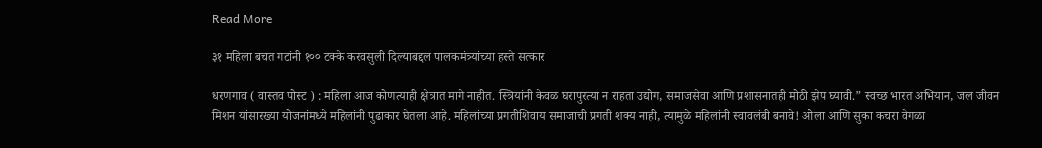Read More

३१ महिला बचत गटांनी १०० टक्के करवसुली दिल्याबद्दल पालकमंत्र्यांच्या हस्ते सत्कार

धरणगाव ( वास्तव पोस्ट ) : महिला आज कोणत्याही क्षेत्रात मागे नाहीत. स्त्रियांनी केवळ घरापुरत्या न राहता उद्योग, समाजसेवा आणि प्रशासनातही मोठी झेप घ्यावी.” स्वच्छ भारत अभियान, जल जीवन मिशन यांसारख्या योजनांमध्ये महिलांनी पुढाकार घेतला आहे. महिलांच्या प्रगतीशिवाय समाजाची प्रगती शक्य नाही, त्यामुळे महिलांनी स्वावलंबी बनावे! ओला आणि सुका कचरा वेगळा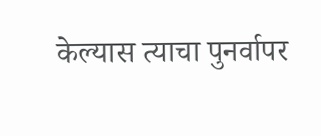केल्यास त्याचा पुनर्वापर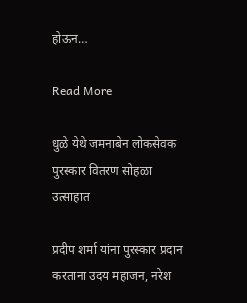होऊन…

Read More

धुळे येथे जमनाबेन लोकसेवक पुरस्कार वितरण सोहळा उत्साहात

प्रदीप शर्मा यांना पुरस्कार प्रदान करताना उदय महाजन, नरेश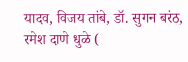यादव, विजय तांबे, डॉ. सुगन बरंठ, रमेश दाणे धुळे (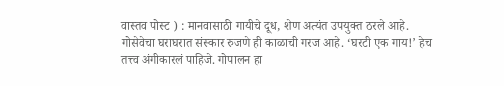वास्तव पोस्ट ) : मानवासाठी गायीचे दूध, शेण अत्यंत उपयुक्त ठरले आहे. गोसेवेचा घराघरात संस्कार रुजणे ही काळाची गरज आहे. ‘घरटी एक गाय!’ हेच तत्त्व अंगीकारलं पाहिजे. गोपालन हा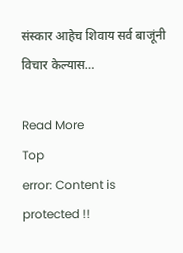संस्कार आहेच शिवाय सर्व बाजूंनी विचार केल्यास…

Read More
Top
error: Content is protected !!